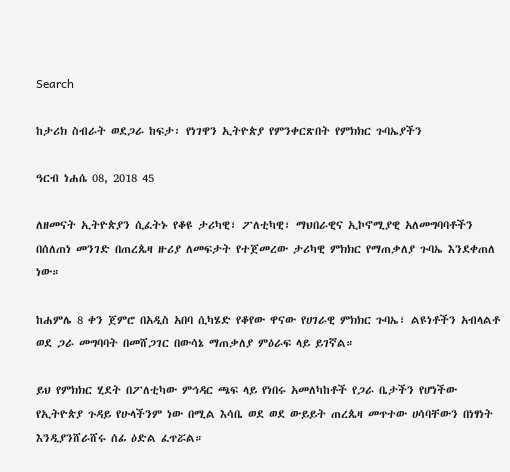Search

ከታሪክ ስብራት ወደጋራ ከፍታ፡ የነገዋን ኢትዮጵያ የምንቀርጽበት የምክክር ጉባኤያችን

ዓርብ ነሐሴ 08, 2018 45

ለዘመናት ኢትዮጵያን ሲፈትኑ የቆዩ ታሪካዊ፣ ፖለቲካዊ፣ ማህበራዊና ኢኮኖሚያዊ አለመግባባቶችን በሰለጠነ መንገድ በጠረጴዛ ዙሪያ ለመፍታት የተጀመረው ታሪካዊ ምክክር የማጠቃለያ ጉባኤ እንደቀጠለ ነው።

ከሐምሌ 8 ቀን ጀምሮ በአዲስ አበባ ሲካሄድ የቆየው ዋናው የሀገራዊ ምክክር ጉባኤ፣ ልዩነቶችን አብላልቶ ወደ ጋራ መግባባት በመሸጋገር በውሳኔ ማጠቃለያ ምዕራፍ ላይ ይገኛል።

ይህ የምክክር ሂደት በፖለቲካው ምኅዳር ጫፍ ላይ የነበሩ አመለካከቶች የጋራ ቤታችን የሆነችው የኢትዮጵያ ጉዳይ የሁላችንም ነው በሚል እሳቤ ወደ ወደ ውይይት ጠረጴዛ መጥተው ሀሳባቸውን በነፃነት እንዲያንሸራሸሩ ሰፊ ዕድል ፈጥሯል።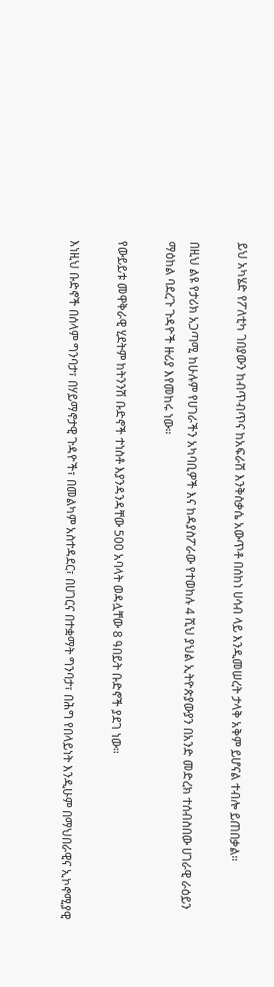ይህ አካሄድ የፖለቲካ ገበያውን ከብጥብጥና ከአፍራሽ እንቅስቃሴ አውጥቶ በሰከነ ሀሳብ ላይ እንዲመሠረት ታላቅ አቅም ይሆናል ተብሎ ይጠበቃል።

በዚህ ልዩ የታሪክ አጋጣሚ ከሁሉም የሀገራችን አካባቢዎች እና ከዳያስፖራው የተወከሉ 4 ሺህ ያህል ኢትዮጵያውያን በአንድ መድረክ ተሰብስበው ሀገራዊ ራዕይን ማዕከል ባደረጉ ጉዳዮች ዙሪያ እየመከሩ ነው።

የውይይቱ መዋቅራዊ ሂደትም ከትንንሽ ቡድኖች ተነስቶ እያንዳንዳቸው 500 አባላት ወዳሏቸው 8 ዓበይት ቡድኖች ያደገ ነው።

እነዚህ ቡድኖች በሰላም ግንባታ፣ በሃይማኖታዊ ጉዳዮች፣ በመልካም አስተዳደር፣ በሀገርና በተቋማት ግንባታ፣ በሕግ የበላይነት እንዲሁም በማህበራዊና ኢኮኖሚያዊ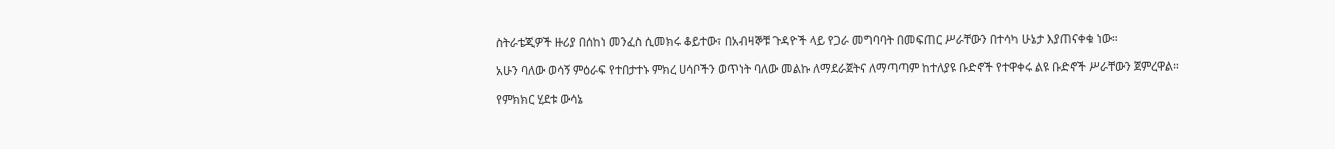ስትራቴጂዎች ዙሪያ በሰከነ መንፈስ ሲመክሩ ቆይተው፣ በአብዛኞቹ ጉዳዮች ላይ የጋራ መግባባት በመፍጠር ሥራቸውን በተሳካ ሁኔታ እያጠናቀቁ ነው።

አሁን ባለው ወሳኝ ምዕራፍ የተበታተኑ ምክረ ሀሳቦችን ወጥነት ባለው መልኩ ለማደራጀትና ለማጣጣም ከተለያዩ ቡድኖች የተዋቀሩ ልዩ ቡድኖች ሥራቸውን ጀምረዋል።

የምክክር ሂደቱ ውሳኔ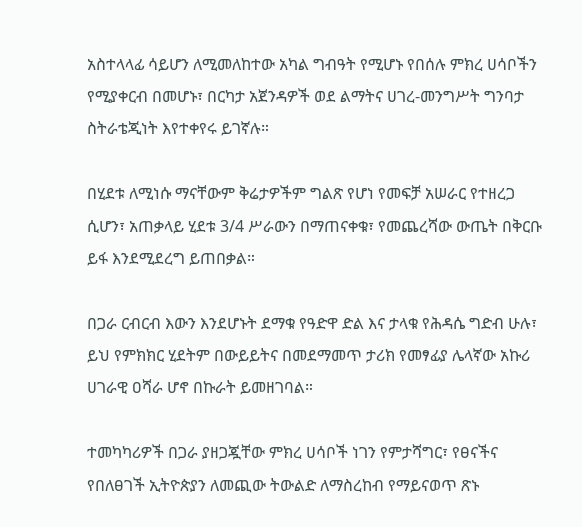አስተላላፊ ሳይሆን ለሚመለከተው አካል ግብዓት የሚሆኑ የበሰሉ ምክረ ሀሳቦችን የሚያቀርብ በመሆኑ፣ በርካታ አጀንዳዎች ወደ ልማትና ሀገረ-መንግሥት ግንባታ ስትራቴጂነት እየተቀየሩ ይገኛሉ።

በሂደቱ ለሚነሱ ማናቸውም ቅሬታዎችም ግልጽ የሆነ የመፍቻ አሠራር የተዘረጋ ሲሆን፣ አጠቃላይ ሂደቱ 3/4 ሥራውን በማጠናቀቁ፣ የመጨረሻው ውጤት በቅርቡ ይፋ እንደሚደረግ ይጠበቃል።

በጋራ ርብርብ እውን እንደሆኑት ደማቁ የዓድዋ ድል እና ታላቁ የሕዳሴ ግድብ ሁሉ፣ ይህ የምክክር ሂደትም በውይይትና በመደማመጥ ታሪክ የመፃፊያ ሌላኛው አኩሪ ሀገራዊ ዐሻራ ሆኖ በኩራት ይመዘገባል።

ተመካካሪዎች በጋራ ያዘጋጇቸው ምክረ ሀሳቦች ነገን የምታሻግር፣ የፀናችና የበለፀገች ኢትዮጵያን ለመጪው ትውልድ ለማስረከብ የማይናወጥ ጽኑ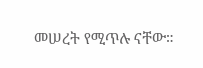መሠረት የሚጥሉ ናቸው።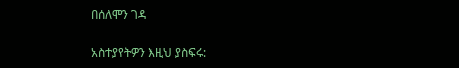በሰለሞን ገዳ

አስተያየትዎን እዚህ ያስፍሩ: